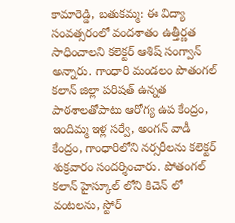కామారెడ్డి, బతుకమ్మ: ఈ విద్యా సంవత్సరంలో వందశాతం ఉత్తీర్ణత సాధించాలని కలెక్టర్ ఆశిష్ సంగ్వాన్ అన్నారు. గాంధారి మండలం పొతంగల్ కలాన్ జిల్లా పరిషత్ ఉన్నత పాఠశాలతోపాటు ఆరోగ్య ఉప కేంద్రం, ఇందిమ్మ ఇళ్ల సర్వే, అంగన్ వాడీ కేంద్రం, గాంధారిలోని నర్సరీలను కలెక్టర్ శుక్రవారం సందర్శించారు. పోతంగల్ కలాన్ హైస్కూల్ లోని కిచెన్ లో వంటలను, స్టోర్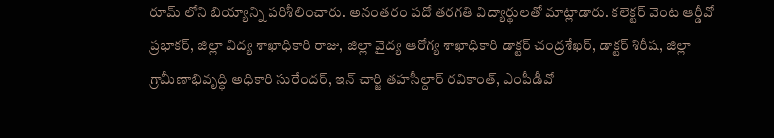రూమ్ లోని బియ్యాన్ని పరిశీలించారు. అనంతరం పదో తరగతి విద్యార్థులతో మాట్లాడారు. కలెక్టర్ వెంట ఆర్డీవో ప్రభాకర్, జిల్లా విద్య శాఖాధికారి రాజు, జిల్లా వైద్య ఆరోగ్య శాఖాధికారి డాక్టర్ చంద్రశేఖర్, డాక్టర్ శిరీష, జిల్లా గ్రామీణాభివృద్ధి అధికారి సురేందర్, ఇన్ చార్జి తహసీల్దార్ రవికాంత్, ఎంపీడీవో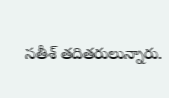సతీశ్ తదితరులున్నారు.